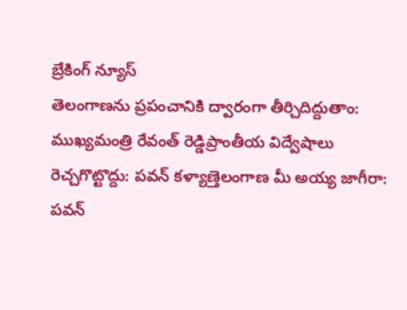బ్రేకింగ్ న్యూస్
తెలంగాణను ప్రపంచానికి ద్వారంగా తీర్చిదిద్దుతాం: ముఖ్యమంత్రి రేవంత్ రెడ్డిప్రాంతీయ విద్వేషాలు రెచ్చగొట్టొద్దు: పవన్ కళ్యాణ్తెలంగాణ మీ అయ్య జాగీరా: పవన్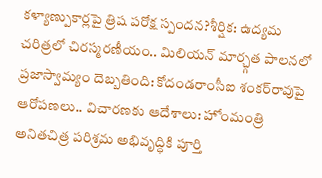కళ్యాణ్పుకార్లపై త్రిష పరోక్ష స్పందన?శీర్షిక: ఉద్యమ చరిత్రలో చిరస్మరణీయం.. మిలియన్ మార్చ్గత పాలనలో ప్రజాస్వామ్యం దెబ్బతింది: కోదండరాంసీఐ శంకర్‌రావుపై ఆరోపణలు.. విచారణకు ఆదేశాలు: హోంమంత్రి అనితచిత్ర పరిశ్రమ అభివృద్ధికి పూర్తి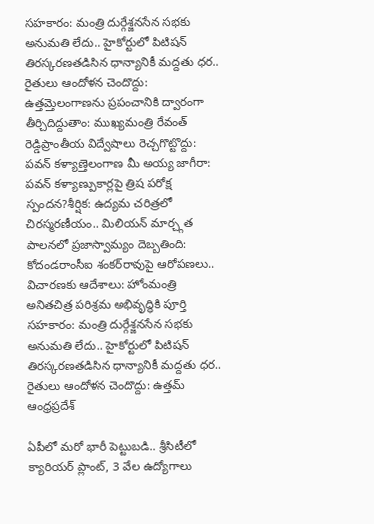సహకారం: మంత్రి దుర్గేశ్జనసేన సభకు అనుమతి లేదు.. హైకోర్టులో పిటిషన్ తిరస్కరణతడిసిన ధాన్యానికీ మద్దతు ధర.. రైతులు ఆందోళన చెందొద్దు: ఉత్తమ్తెలంగాణను ప్రపంచానికి ద్వారంగా తీర్చిదిద్దుతాం: ముఖ్యమంత్రి రేవంత్ రెడ్డిప్రాంతీయ విద్వేషాలు రెచ్చగొట్టొద్దు: పవన్ కళ్యాణ్తెలంగాణ మీ అయ్య జాగీరా: పవన్ కళ్యాణ్పుకార్లపై త్రిష పరోక్ష స్పందన?శీర్షిక: ఉద్యమ చరిత్రలో చిరస్మరణీయం.. మిలియన్ మార్చ్గత పాలనలో ప్రజాస్వామ్యం దెబ్బతింది: కోదండరాంసీఐ శంకర్‌రావుపై ఆరోపణలు.. విచారణకు ఆదేశాలు: హోంమంత్రి అనితచిత్ర పరిశ్రమ అభివృద్ధికి పూర్తి సహకారం: మంత్రి దుర్గేశ్జనసేన సభకు అనుమతి లేదు.. హైకోర్టులో పిటిషన్ తిరస్కరణతడిసిన ధాన్యానికీ మద్దతు ధర.. రైతులు ఆందోళన చెందొద్దు: ఉత్తమ్
ఆంధ్రప్రదేశ్

ఏపీలో మరో భారీ పెట్టుబడి.. శ్రీసిటీలో క్యారియర్ ప్లాంట్, 3 వేల ఉద్యోగాలు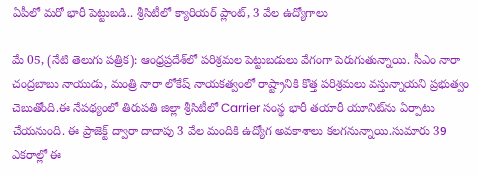ఏపీలో మరో భారీ పెట్టుబడి.. శ్రీసిటీలో క్యారియర్ ప్లాంట్, 3 వేల ఉద్యోగాలు

మే 05, (నేటి తెలుగు పత్రిక): ఆంధ్రప్రదేశ్‌లో పరిశ్రమల పెట్టుబడులు వేగంగా పెరుగుతున్నాయి. సీఎం నారా చంద్రబాబు నాయుడు, మంత్రి నారా లోకేష్ నాయకత్వంలో రాష్ట్రానికి కొత్త పరిశ్రమలు వస్తున్నాయని ప్రభుత్వం చెబుతోంది.ఈ నేపథ్యంలో తిరుపతి జిల్లా శ్రీసిటీలో Carrier సంస్థ భారీ తయారీ యూనిట్‌ను ఏర్పాటు చేయనుంది. ఈ ప్రాజెక్ట్ ద్వారా దాదాపు 3 వేల మందికి ఉద్యోగ అవకాశాలు కలగనున్నాయి.సుమారు 39 ఎకరాల్లో ఈ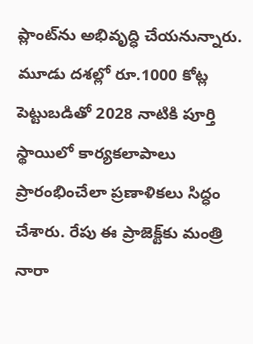ప్లాంట్‌ను అభివృద్ధి చేయనున్నారు. మూడు దశల్లో రూ.1000 కోట్ల పెట్టుబడితో 2028 నాటికి పూర్తి స్థాయిలో కార్యకలాపాలు ప్రారంభించేలా ప్రణాళికలు సిద్ధం చేశారు. రేపు ఈ ప్రాజెక్ట్‌కు మంత్రి నారా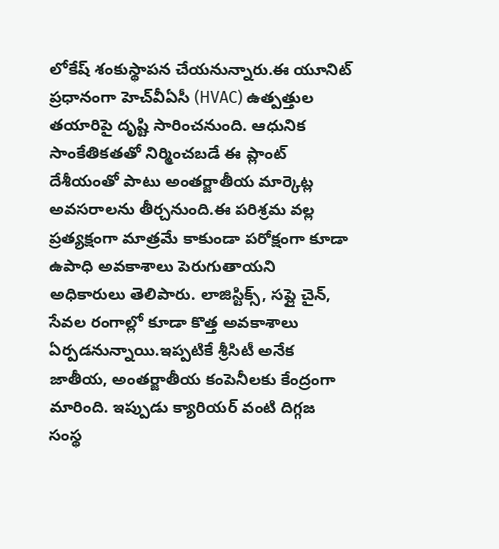లోకేష్ శంకుస్థాపన చేయనున్నారు.ఈ యూనిట్ ప్రధానంగా హెచ్‌వీఏసీ (HVAC) ఉత్పత్తుల తయారిపై దృష్టి సారించనుంది. ఆధునిక సాంకేతికతతో నిర్మించబడే ఈ ప్లాంట్ దేశీయంతో పాటు అంతర్జాతీయ మార్కెట్ల అవసరాలను తీర్చనుంది.ఈ పరిశ్రమ వల్ల ప్రత్యక్షంగా మాత్రమే కాకుండా పరోక్షంగా కూడా ఉపాధి అవకాశాలు పెరుగుతాయని అధికారులు తెలిపారు. లాజిస్టిక్స్, సప్లై చైన్, సేవల రంగాల్లో కూడా కొత్త అవకాశాలు ఏర్పడనున్నాయి.ఇప్పటికే శ్రీసిటీ అనేక జాతీయ, అంతర్జాతీయ కంపెనీలకు కేంద్రంగా మారింది. ఇప్పుడు క్యారియర్ వంటి దిగ్గజ సంస్థ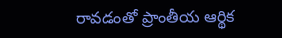రావడంతో ప్రాంతీయ ఆర్థిక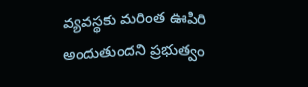వ్యవస్థకు మరింత ఊపిరి అందుతుందని ప్రభుత్వం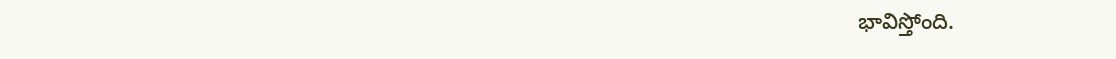భావిస్తోంది.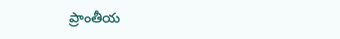ప్రాంతీయ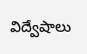విద్వేషాలు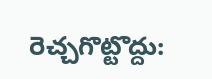రెచ్చగొట్టొద్దు: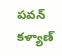పవన్ కళ్యాణ్